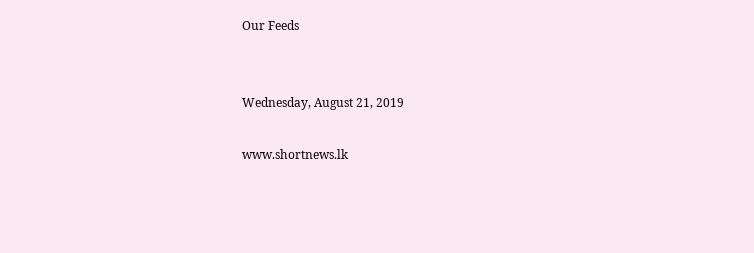Our Feeds


Wednesday, August 21, 2019

www.shortnews.lk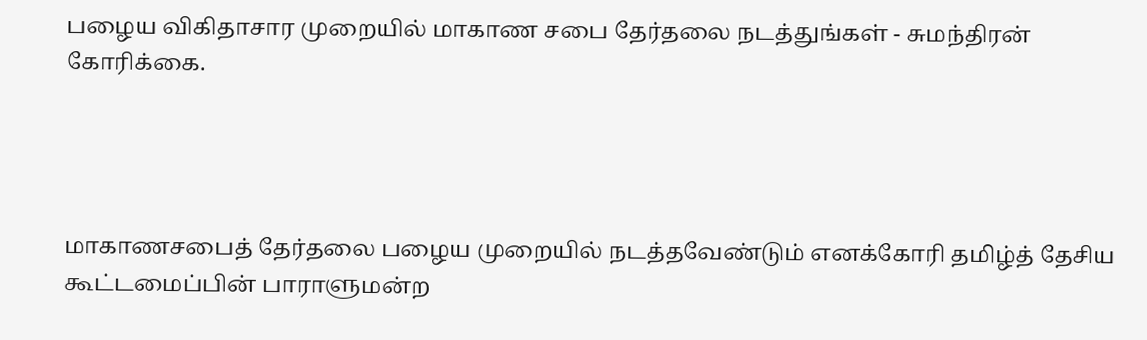பழைய விகிதாசார முறையில் மாகாண சபை தேர்தலை நடத்துங்கள் - சுமந்திரன் கோரிக்கை.




மாகாணசபைத் தேர்தலை பழைய முறையில் நடத்தவேண்டும் எனக்கோரி தமிழ்த் தேசிய கூட்டமைப்பின் பாராளுமன்ற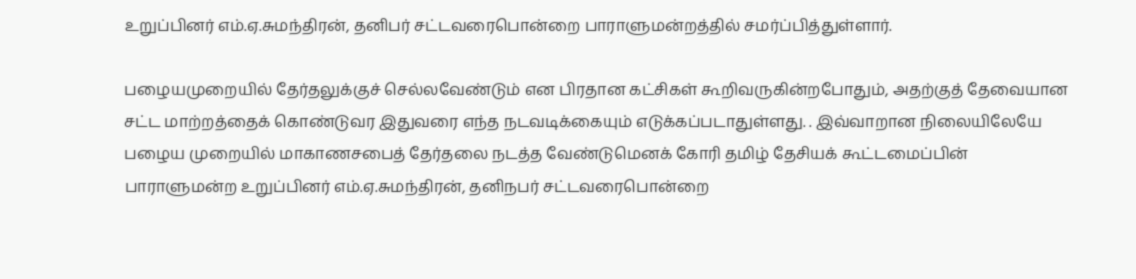உறுப்பினர் எம்.ஏ.சுமந்திரன், தனிபர் சட்டவரைபொன்றை பாராளுமன்றத்தில் சமர்ப்பித்துள்ளார்.

பழையமுறையில் தேர்தலுக்குச் செல்லவேண்டும் என பிரதான கட்சிகள் கூறிவருகின்றபோதும், அதற்குத் தேவையான சட்ட மாற்றத்தைக் கொண்டுவர இதுவரை எந்த நடவடிக்கையும் எடுக்கப்படாதுள்ளது. . இவ்வாறான நிலையிலேயே பழைய முறையில் மாகாணசபைத் தேர்தலை நடத்த வேண்டுமெனக் கோரி தமிழ் தேசியக் கூட்டமைப்பின் பாராளுமன்ற உறுப்பினர் எம்.ஏ.சுமந்திரன், தனிநபர் சட்டவரைபொன்றை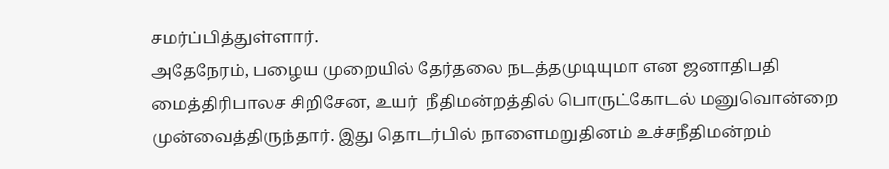சமர்ப்பித்துள்ளார்.
அதேநேரம், பழைய முறையில் தேர்தலை நடத்தமுடியுமா என ஜனாதிபதி மைத்திரிபாலச சிறிசேன, உயர்  நீதிமன்றத்தில் பொருட்கோடல் மனுவொன்றை முன்வைத்திருந்தார். இது தொடர்பில் நாளைமறுதினம் உச்சநீதிமன்றம்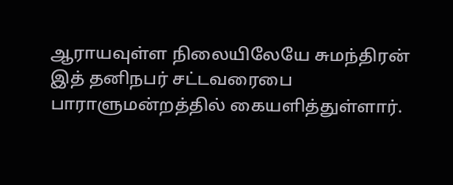ஆராயவுள்ள நிலையிலேயே சுமந்திரன் இத் தனிநபர் சட்டவரைபை பாராளுமன்றத்தில் கையளித்துள்ளார்.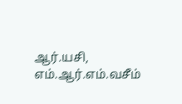ஆர்.யசி, எம்.ஆர்.எம்.வசீம்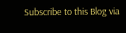Subscribe to this Blog via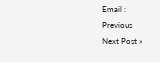Email :
Previous
Next Post »